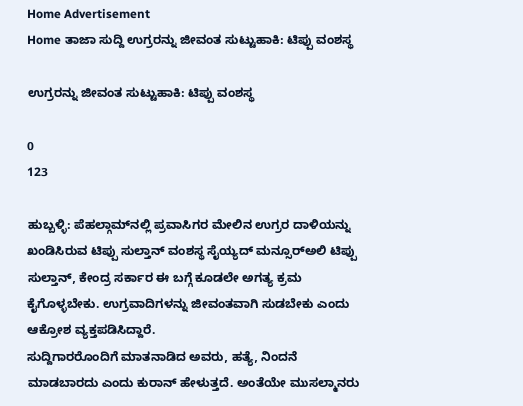Home Advertisement
Home ತಾಜಾ ಸುದ್ದಿ ಉಗ್ರರನ್ನು ಜೀವಂತ ಸುಟ್ಟುಹಾಕಿ: ಟಿಪ್ಪು ವಂಶಸ್ಥ

ಉಗ್ರರನ್ನು ಜೀವಂತ ಸುಟ್ಟುಹಾಕಿ: ಟಿಪ್ಪು ವಂಶಸ್ಥ

0
123

ಹುಬ್ಬಳ್ಳಿ: ಪೆಹಲ್ಗಾಮ್‌ನಲ್ಲಿ ಪ್ರವಾಸಿಗರ ಮೇಲಿನ ಉಗ್ರರ ದಾಳಿಯನ್ನು ಖಂಡಿಸಿರುವ ಟಿಪ್ಪು ಸುಲ್ತಾನ್ ವಂಶಸ್ಥ ಸೈಯ್ಯದ್ ಮನ್ಸೂರ್‌ಅಲಿ ಟಿಪ್ಪು ಸುಲ್ತಾನ್, ಕೇಂದ್ರ ಸರ್ಕಾರ ಈ ಬಗ್ಗೆ ಕೂಡಲೇ ಅಗತ್ಯ ಕ್ರಮ ಕೈಗೊಳ್ಳಬೇಕು. ಉಗ್ರವಾದಿಗಳನ್ನು ಜೀವಂತವಾಗಿ ಸುಡಬೇಕು ಎಂದು ಆಕ್ರೋಶ ವ್ಯಕ್ತಪಡಿಸಿದ್ದಾರೆ.
ಸುದ್ದಿಗಾರರೊಂದಿಗೆ ಮಾತನಾಡಿದ ಅವರು, ಹತ್ಯೆ, ನಿಂದನೆ ಮಾಡಬಾರದು ಎಂದು ಕುರಾನ್ ಹೇಳುತ್ತದೆ. ಅಂತೆಯೇ ಮುಸಲ್ಮಾನರು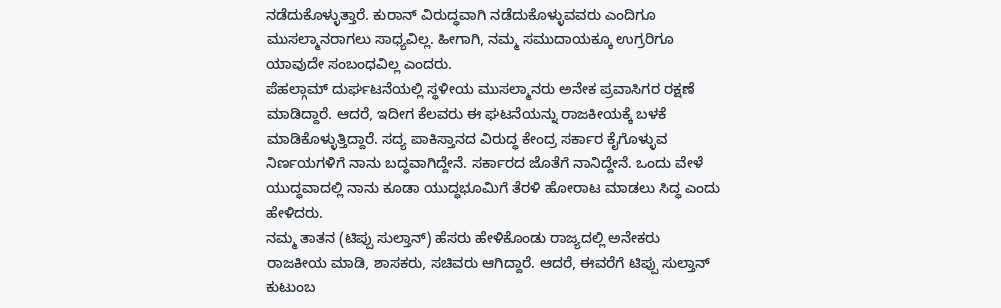ನಡೆದುಕೊಳ್ಳುತ್ತಾರೆ. ಕುರಾನ್ ವಿರುದ್ಧವಾಗಿ ನಡೆದುಕೊಳ್ಳುವವರು ಎಂದಿಗೂ ಮುಸಲ್ಮಾನರಾಗಲು ಸಾಧ್ಯವಿಲ್ಲ. ಹೀಗಾಗಿ, ನಮ್ಮ ಸಮುದಾಯಕ್ಕೂ ಉಗ್ರರಿಗೂ ಯಾವುದೇ ಸಂಬಂಧವಿಲ್ಲ ಎಂದರು.
ಪೆಹಲ್ಗಾಮ್ ದುರ್ಘಟನೆಯಲ್ಲಿ ಸ್ಥಳೀಯ ಮುಸಲ್ಮಾನರು ಅನೇಕ ಪ್ರವಾಸಿಗರ ರಕ್ಷಣೆ ಮಾಡಿದ್ದಾರೆ. ಆದರೆ, ಇದೀಗ ಕೆಲವರು ಈ ಘಟನೆಯನ್ನು ರಾಜಕೀಯಕ್ಕೆ ಬಳಕೆ ಮಾಡಿಕೊಳ್ಳುತ್ತಿದ್ದಾರೆ. ಸದ್ಯ ಪಾಕಿಸ್ತಾನದ ವಿರುದ್ಧ ಕೇಂದ್ರ ಸರ್ಕಾರ ಕೈಗೊಳ್ಳುವ ನಿರ್ಣಯಗಳಿಗೆ ನಾನು ಬದ್ಧವಾಗಿದ್ದೇನೆ. ಸರ್ಕಾರದ ಜೊತೆಗೆ ನಾನಿದ್ದೇನೆ. ಒಂದು ವೇಳೆ ಯುದ್ಧವಾದಲ್ಲಿ ನಾನು ಕೂಡಾ ಯುದ್ಧಭೂಮಿಗೆ ತೆರಳಿ ಹೋರಾಟ ಮಾಡಲು ಸಿದ್ಧ ಎಂದು ಹೇಳಿದರು.
ನಮ್ಮ ತಾತನ (ಟಿಪ್ಪು ಸುಲ್ತಾನ್) ಹೆಸರು ಹೇಳಿಕೊಂಡು ರಾಜ್ಯದಲ್ಲಿ ಅನೇಕರು ರಾಜಕೀಯ ಮಾಡಿ, ಶಾಸಕರು, ಸಚಿವರು ಆಗಿದ್ದಾರೆ. ಆದರೆ, ಈವರೆಗೆ ಟಿಪ್ಪು ಸುಲ್ತಾನ್ ಕುಟುಂಬ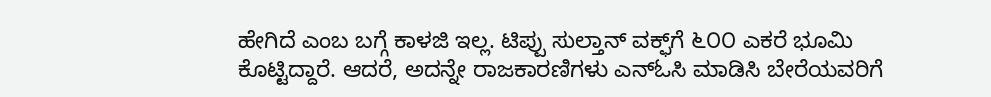ಹೇಗಿದೆ ಎಂಬ ಬಗ್ಗೆ ಕಾಳಜಿ ಇಲ್ಲ. ಟಿಪ್ಪು ಸುಲ್ತಾನ್ ವಕ್ಫ್‌ಗೆ ೬೦೦ ಎಕರೆ ಭೂಮಿ ಕೊಟ್ಟಿದ್ದಾರೆ. ಆದರೆ, ಅದನ್ನೇ ರಾಜಕಾರಣಿಗಳು ಎನ್‌ಓಸಿ ಮಾಡಿಸಿ ಬೇರೆಯವರಿಗೆ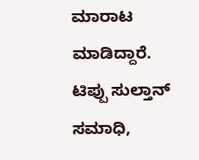ಮಾರಾಟ ಮಾಡಿದ್ದಾರೆ. ಟಿಪ್ಪು ಸುಲ್ತಾನ್ ಸಮಾಧಿ,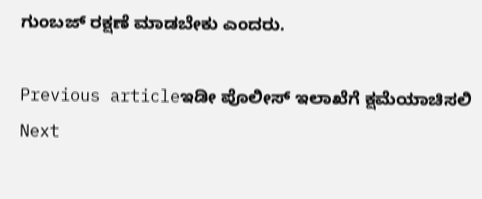ಗುಂಬಜ್ ರಕ್ಷಣೆ ಮಾಡಬೇಕು ಎಂದರು.

Previous articleಇಡೀ ಪೊಲೀಸ್‌ ಇಲಾಖೆಗೆ ಕ್ಷಮೆಯಾಚಿಸಲಿ
Next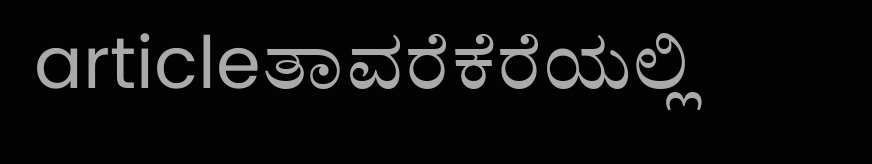articleತಾವರೆಕೆರೆಯಲ್ಲಿ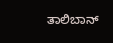ತಾಲಿಬಾನ್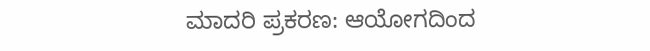ಮಾದರಿ ಪ್ರಕರಣ: ಆಯೋಗದಿಂದ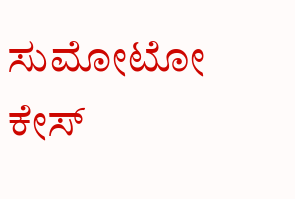ಸುಮೋಟೋ ಕೇಸ್